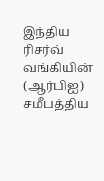இந்திய ரிசர்வ் வங்கியின் (ஆர்பிஐ) சமீபத்திய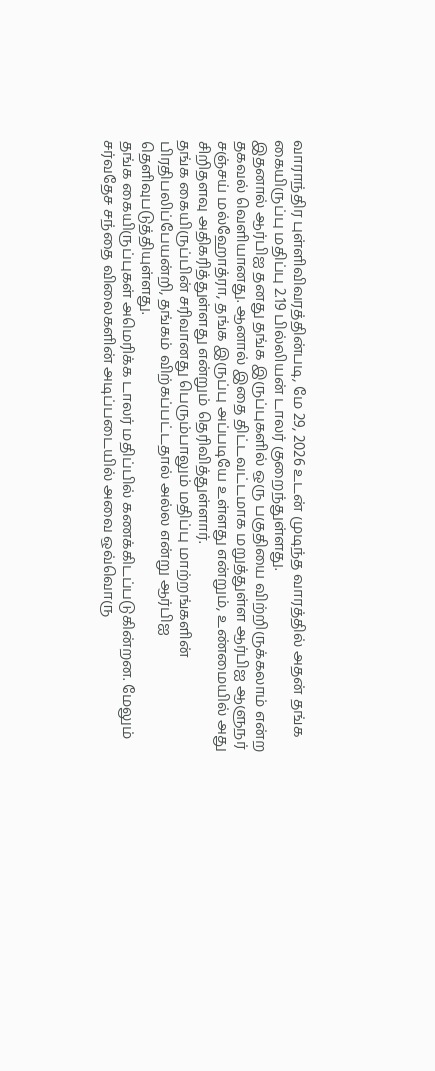வாராந்திர புள்ளிவிவரத்தின்படி, மே 29, 2026 உடன் முடிந்த வாரத்தில் அதன் தங்க கையிருப்பு மதிப்பு 2.19 பில்லியன் டாலர் குறைந்துள்ளது.
இதனால் ஆர்பிஐ தனது தங்க இருப்புகளில் ஒரு பகுதியை விற்றிருக்கலாம் என்ற தகவல் வெளியானது. ஆனால் இதை திட்டவட்டமாக மறுத்துள்ள ஆர்பிஐ ஆளுநர் சஞ்சய் மல்ஹோத்ரா, தங்க இருப்பு அப்படியே உள்ளது என்றும், உண்மையில் அது சிறிதளவு அதிகரித்துள்ளது என்றும் தெரிவித்துள்ளார்.
தங்க கையிருப்பின் சரிவானது பெரும்பாலும் மதிப்பு மாற்றங்களின் பிரதிபலிப்பேயன்றி, தங்கம் விற்கப்பட்டதால் அல்ல என்று ஆர்பிஐ தெளிவுபடுத்தியுள்ளது.
தங்க கையிருப்புகள் அமெரிக்க டாலர் மதிப்பில் கணக்கிடப்படுகின்றன. மேலும் சர்வதேச சந்தை விலைகளின் அடிப்படையில் அவை ஒவ்வொரு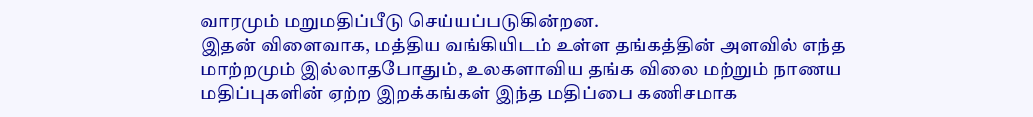வாரமும் மறுமதிப்பீடு செய்யப்படுகின்றன.
இதன் விளைவாக, மத்திய வங்கியிடம் உள்ள தங்கத்தின் அளவில் எந்த மாற்றமும் இல்லாதபோதும், உலகளாவிய தங்க விலை மற்றும் நாணய மதிப்புகளின் ஏற்ற இறக்கங்கள் இந்த மதிப்பை கணிசமாக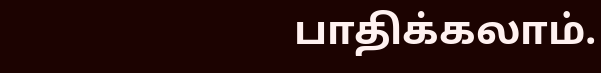பாதிக்கலாம்.